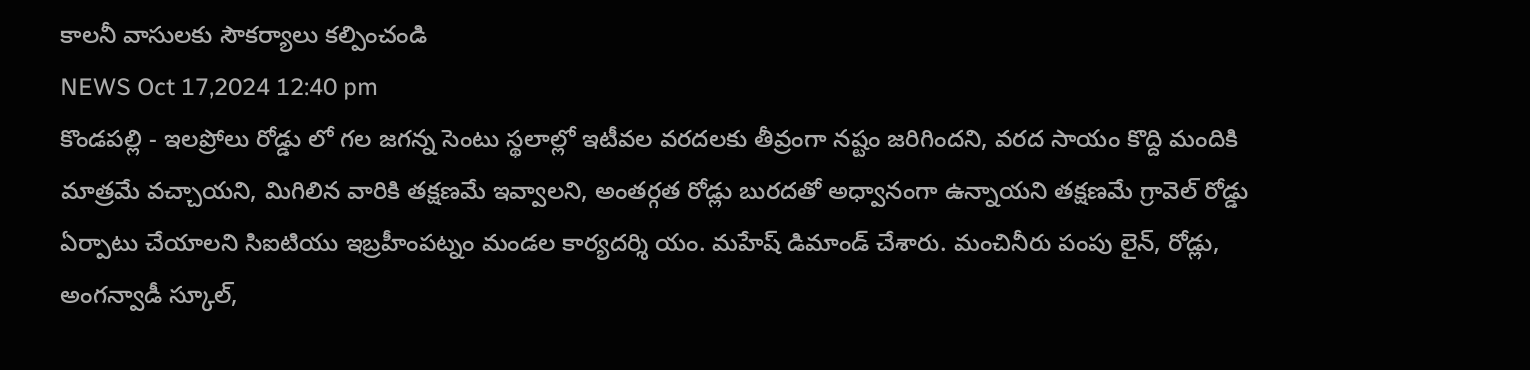కాలనీ వాసులకు సౌకర్యాలు కల్పించండి
NEWS Oct 17,2024 12:40 pm
కొండపల్లి - ఇలప్రోలు రోడ్డు లో గల జగన్న సెంటు స్థలాల్లో ఇటీవల వరదలకు తీవ్రంగా నష్టం జరిగిందని, వరద సాయం కొద్ది మందికి మాత్రమే వచ్చాయని, మిగిలిన వారికి తక్షణమే ఇవ్వాలని, అంతర్గత రోడ్లు బురదతో అధ్వానంగా ఉన్నాయని తక్షణమే గ్రావెల్ రోడ్డు ఏర్పాటు చేయాలని సిఐటియు ఇబ్రహీంపట్నం మండల కార్యదర్శి యం. మహేష్ డిమాండ్ చేశారు. మంచినీరు పంపు లైన్, రోడ్లు, అంగన్వాడీ స్కూల్,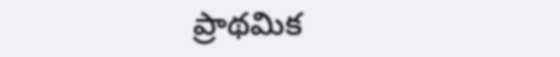ప్రాథమిక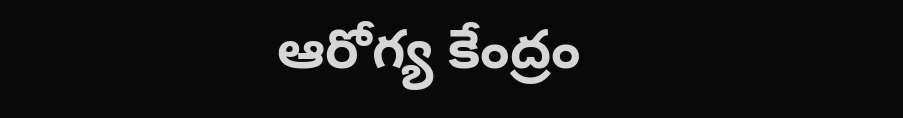ఆరోగ్య కేంద్రం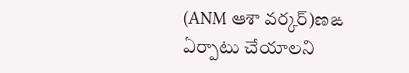(ANM ఆశా వర్కర్)ణఙ ఏర్పాటు చేయాలని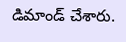డిమాండ్ చేశారు.